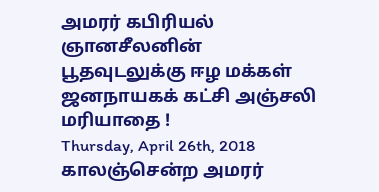அமரர் கபிரியல் ஞானசீலனின் பூதவுடலுக்கு ஈழ மக்கள் ஜனநாயகக் கட்சி அஞ்சலி மரியாதை !
Thursday, April 26th, 2018
காலஞ்சென்ற அமரர்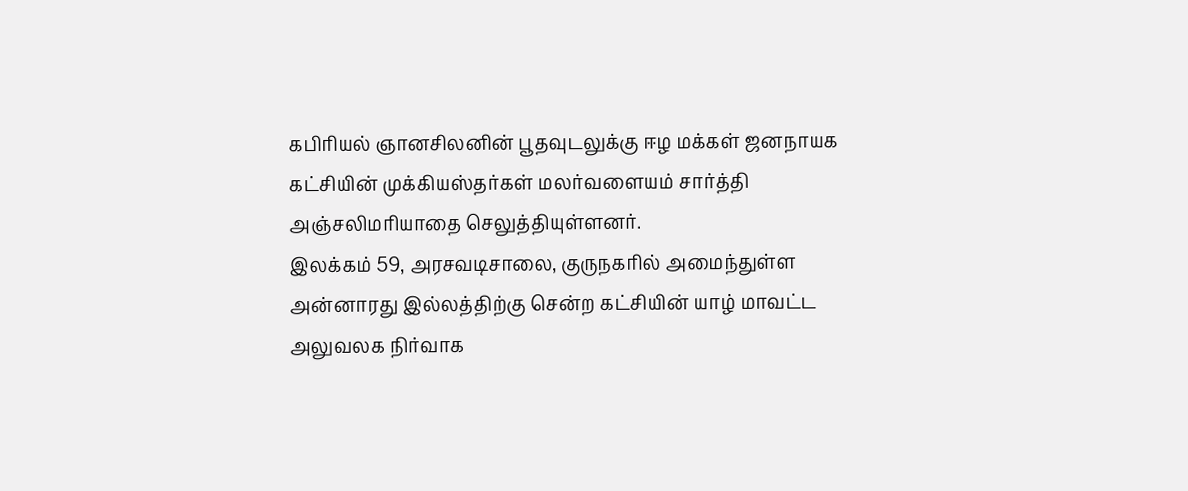கபிரியல் ஞானசிலனின் பூதவுடலுக்கு ஈழ மக்கள் ஜனநாயக கட்சியின் முக்கியஸ்தர்கள் மலர்வளையம் சார்த்தி அஞ்சலிமரியாதை செலுத்தியுள்ளனர்.
இலக்கம் 59, அரசவடிசாலை, குருநகரில் அமைந்துள்ள அன்னாரது இல்லத்திற்கு சென்ற கட்சியின் யாழ் மாவட்ட அலுவலக நிர்வாக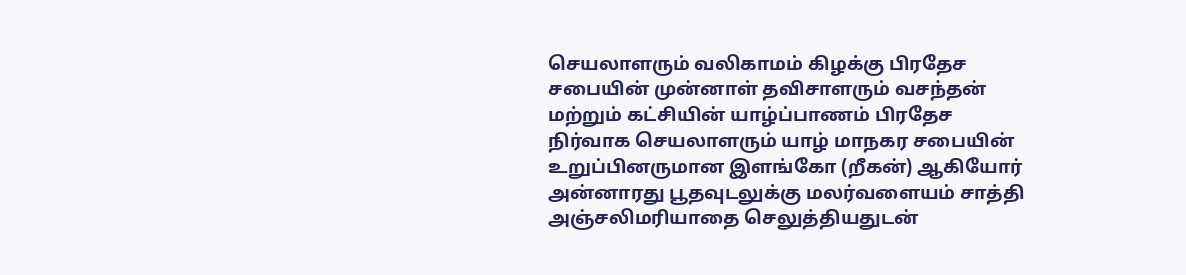செயலாளரும் வலிகாமம் கிழக்கு பிரதேச சபையின் முன்னாள் தவிசாளரும் வசந்தன் மற்றும் கட்சியின் யாழ்ப்பாணம் பிரதேச நிர்வாக செயலாளரும் யாழ் மாநகர சபையின் உறுப்பினருமான இளங்கோ (றீகன்) ஆகியோர் அன்னாரது பூதவுடலுக்கு மலர்வளையம் சாத்தி அஞ்சலிமரியாதை செலுத்தியதுடன்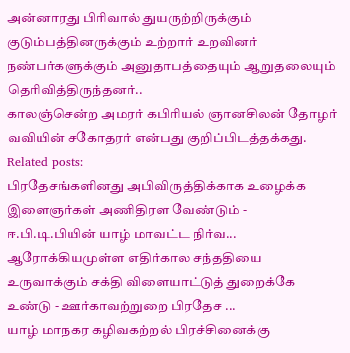அன்னாரது பிரிவால் துயருற்றிருக்கும் குடும்பத்தினருக்கும் உற்றார் உறவினர் நண்பர்களுக்கும் அனுதாபத்தையும் ஆறுதலையும் தெரிவித்திருந்தனர்..
காலஞ்சென்ற அமரர் கபிரியல் ஞானசிலன் தோழர் வவியின் சகோதரர் என்பது குறிப்பிடத்தக்கது.
Related posts:
பிரதேசங்களினது அபிவிருத்திக்காக உழைக்க இளைஞர்கள் அணிதிரள வேண்டும் - ஈ.பி.டி.பியின் யாழ் மாவட்ட நிர்வ...
ஆரோக்கியமுள்ள எதிர்கால சந்ததியை உருவாக்கும் சக்தி விளையாட்டுத் துறைக்கே உண்டு - ஊர்காவற்றுறை பிரதேச ...
யாழ் மாநகர கழிவகற்றல் பிரச்சினைக்கு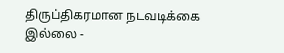திருப்திகரமான நடவடிக்கை இல்லை -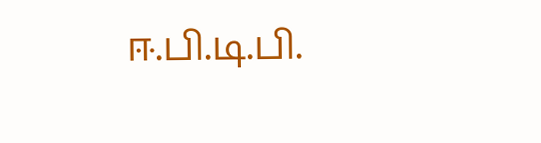ஈ.பி.டி.பி.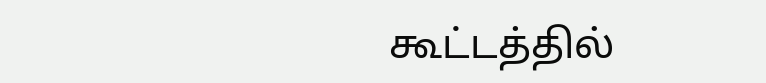கூட்டத்தில்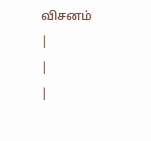விசனம்
|
|
|